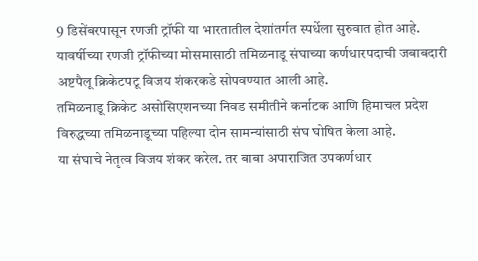9 डिसेंबरपासून रणजी ट्रॉफी या भारतातील देशांतर्गत स्पर्धेला सुरुवात होत आहे. यावर्षीच्या रणजी ट्रॉफीच्या मोसमासाठी तमिळनाडू संघाच्या कर्णधारपदाची जबाबदारी अष्टपैलू क्रिकेटपटू विजय शंकरकडे सोपवण्यात आली आहे.
तमिळनाडू क्रिकेट असोसिएशनच्या निवड समीतीने कर्नाटक आणि हिमाचल प्रदेश विरुद्धच्या तमिळनाडूच्या पहिल्या दोन सामन्यांसाठी संघ घोषित केला आहे.
या संघाचे नेतृत्व विजय शंकर करेल. तर बाबा अपाराजित उपकर्णधार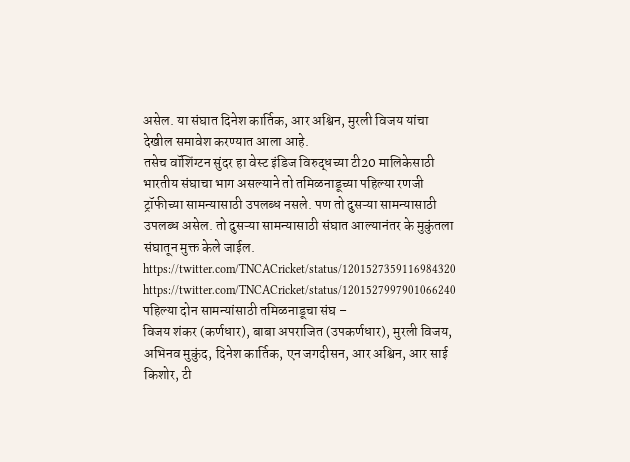असेल. या संघात दिनेश कार्तिक, आर अश्विन, मुरली विजय यांचा देखील समावेश करण्यात आला आहे.
तसेच वॉशिंग्टन सुंदर हा वेस्ट इंडिज विरुद्धच्या टी20 मालिकेसाठी भारतीय संघाचा भाग असल्याने तो तमिळनाडूच्या पहिल्या रणजी ट्रॉफीच्या सामन्यासाठी उपलब्ध नसले. पण तो दुसऱ्या सामन्यासाठी उपलब्ध असेल. तो दुसऱ्या सामन्यासाठी संघात आल्यानंतर के मुकुंतला संघातून मुक्त केले जाईल.
https://twitter.com/TNCACricket/status/1201527359116984320
https://twitter.com/TNCACricket/status/1201527997901066240
पहिल्या दोन सामन्यांसाठी तमिळनाडूचा संघ –
विजय शंकर (कर्णधार), बाबा अपराजित (उपकर्णधार), मुरली विजय, अभिनव मुकुंद, दिनेश कार्तिक, एन जगदीसन, आर अश्विन, आर साई किशोर, टी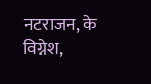नटराजन, के विग्नेश,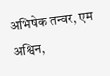अभिषेक तन्वर, एम अश्विन,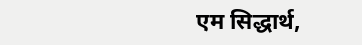एम सिद्धार्थ,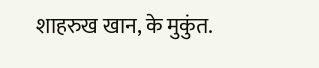शाहरुख खान, के मुकुंत.